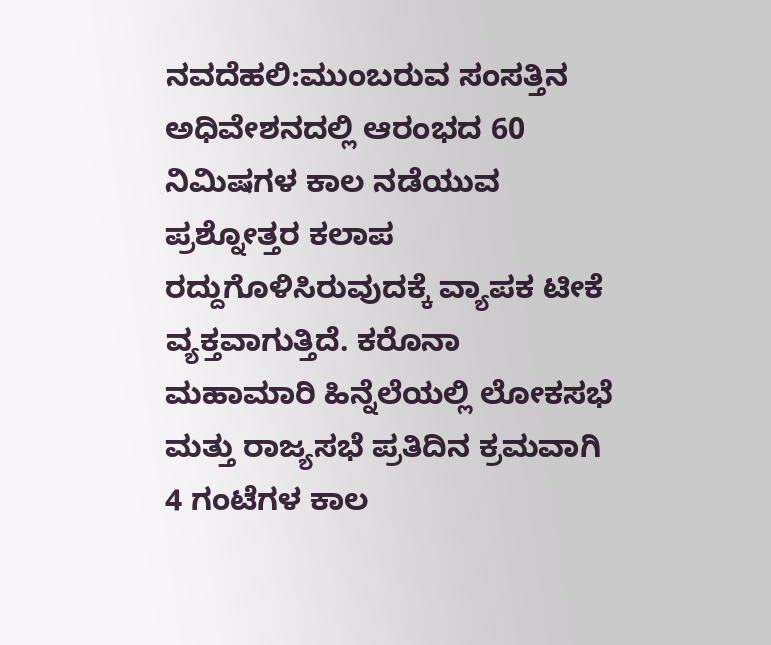ನವದೆಹಲಿ:ಮುಂಬರುವ ಸಂಸತ್ತಿನ ಅಧಿವೇಶನದಲ್ಲಿ ಆರಂಭದ 60 ನಿಮಿಷಗಳ ಕಾಲ ನಡೆಯುವ ಪ್ರಶ್ನೋತ್ತರ ಕಲಾಪ ರದ್ದುಗೊಳಿಸಿರುವುದಕ್ಕೆ ವ್ಯಾಪಕ ಟೀಕೆ ವ್ಯಕ್ತವಾಗುತ್ತಿದೆ. ಕರೊನಾ ಮಹಾಮಾರಿ ಹಿನ್ನೆಲೆಯಲ್ಲಿ ಲೋಕಸಭೆ ಮತ್ತು ರಾಜ್ಯಸಭೆ ಪ್ರತಿದಿನ ಕ್ರಮವಾಗಿ 4 ಗಂಟೆಗಳ ಕಾಲ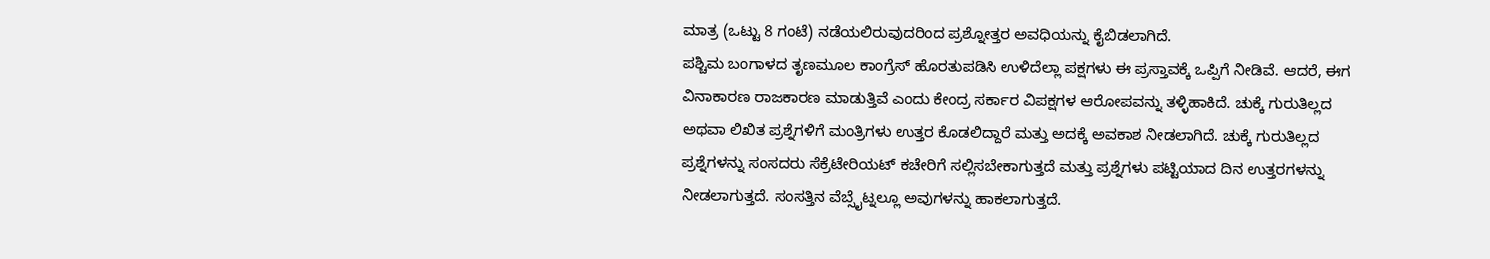ಮಾತ್ರ (ಒಟ್ಟು 8 ಗಂಟೆ) ನಡೆಯಲಿರುವುದರಿಂದ ಪ್ರಶ್ನೋತ್ತರ ಅವಧಿಯನ್ನು ಕೈಬಿಡಲಾಗಿದೆ.
ಪಶ್ಚಿಮ ಬಂಗಾಳದ ತೃಣಮೂಲ ಕಾಂಗ್ರೆಸ್ ಹೊರತುಪಡಿಸಿ ಉಳಿದೆಲ್ಲಾ ಪಕ್ಷಗಳು ಈ ಪ್ರಸ್ತಾವಕ್ಕೆ ಒಪ್ಪಿಗೆ ನೀಡಿವೆ. ಆದರೆ, ಈಗ ವಿನಾಕಾರಣ ರಾಜಕಾರಣ ಮಾಡುತ್ತಿವೆ ಎಂದು ಕೇಂದ್ರ ಸರ್ಕಾರ ವಿಪಕ್ಷಗಳ ಆರೋಪವನ್ನು ತಳ್ಳಿಹಾಕಿದೆ. ಚುಕ್ಕೆ ಗುರುತಿಲ್ಲದ ಅಥವಾ ಲಿಖಿತ ಪ್ರಶ್ನೆಗಳಿಗೆ ಮಂತ್ರಿಗಳು ಉತ್ತರ ಕೊಡಲಿದ್ದಾರೆ ಮತ್ತು ಅದಕ್ಕೆ ಅವಕಾಶ ನೀಡಲಾಗಿದೆ. ಚುಕ್ಕೆ ಗುರುತಿಲ್ಲದ ಪ್ರಶ್ನೆಗಳನ್ನು ಸಂಸದರು ಸೆಕ್ರೆಟೇರಿಯಟ್ ಕಚೇರಿಗೆ ಸಲ್ಲಿಸಬೇಕಾಗುತ್ತದೆ ಮತ್ತು ಪ್ರಶ್ನೆಗಳು ಪಟ್ಟಿಯಾದ ದಿನ ಉತ್ತರಗಳನ್ನು ನೀಡಲಾಗುತ್ತದೆ. ಸಂಸತ್ತಿನ ವೆಬ್ಸೈಟ್ನಲ್ಲೂ ಅವುಗಳನ್ನು ಹಾಕಲಾಗುತ್ತದೆ.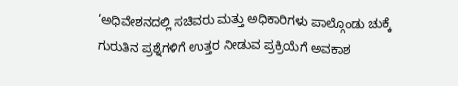‘ಅಧಿವೇಶನದಲ್ಲಿ ಸಚಿವರು ಮತ್ತು ಅಧಿಕಾರಿಗಳು ಪಾಲ್ಗೊಂಡು ಚುಕ್ಕೆ ಗುರುತಿನ ಪ್ರಶ್ನೆಗಳಿಗೆ ಉತ್ತರ ನೀಡುವ ಪ್ರಕ್ರಿಯೆಗೆ ಅವಕಾಶ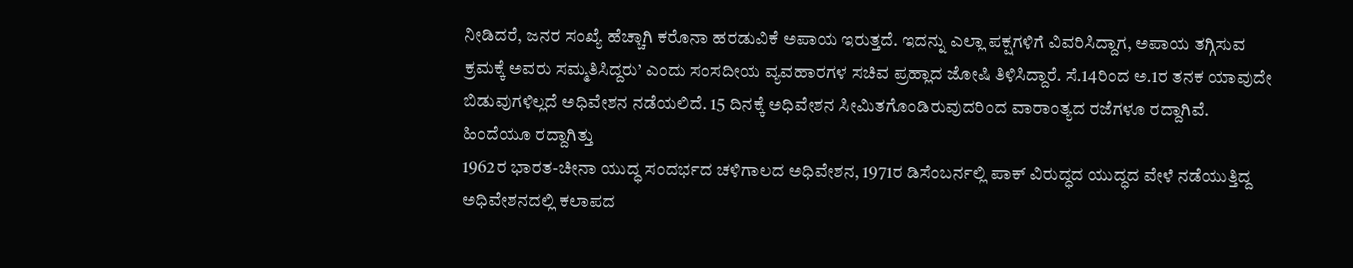ನೀಡಿದರೆ, ಜನರ ಸಂಖ್ಯೆ ಹೆಚ್ಚಾಗಿ ಕರೊನಾ ಹರಡುವಿಕೆ ಅಪಾಯ ಇರುತ್ತದೆ. ಇದನ್ನು ಎಲ್ಲಾ ಪಕ್ಷಗಳಿಗೆ ವಿವರಿಸಿದ್ದಾಗ, ಅಪಾಯ ತಗ್ಗಿಸುವ ಕ್ರಮಕ್ಕೆ ಅವರು ಸಮ್ಮತಿಸಿದ್ದರು’ ಎಂದು ಸಂಸದೀಯ ವ್ಯವಹಾರಗಳ ಸಚಿವ ಪ್ರಹ್ಲಾದ ಜೋಷಿ ತಿಳಿಸಿದ್ದಾರೆ. ಸೆ.14ರಿಂದ ಅ.1ರ ತನಕ ಯಾವುದೇ ಬಿಡುವುಗಳಿಲ್ಲದೆ ಅಧಿವೇಶನ ನಡೆಯಲಿದೆ. 15 ದಿನಕ್ಕೆ ಅಧಿವೇಶನ ಸೀಮಿತಗೊಂಡಿರುವುದರಿಂದ ವಾರಾಂತ್ಯದ ರಜೆಗಳೂ ರದ್ದಾಗಿವೆ.
ಹಿಂದೆಯೂ ರದ್ದಾಗಿತ್ತು
1962ರ ಭಾರತ-ಚೀನಾ ಯುದ್ಧ ಸಂದರ್ಭದ ಚಳಿಗಾಲದ ಅಧಿವೇಶನ, 1971ರ ಡಿಸೆಂಬರ್ನಲ್ಲಿ ಪಾಕ್ ವಿರುದ್ಧದ ಯುದ್ಧದ ವೇಳೆ ನಡೆಯುತ್ತಿದ್ದ ಅಧಿವೇಶನದಲ್ಲಿ ಕಲಾಪದ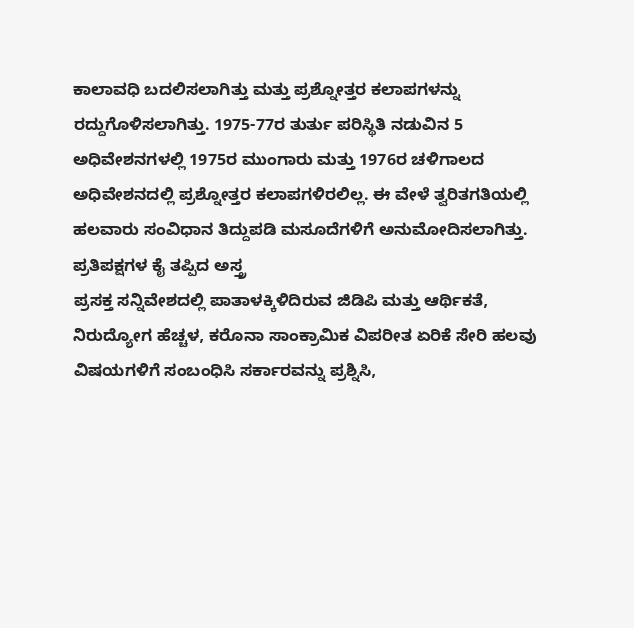ಕಾಲಾವಧಿ ಬದಲಿಸಲಾಗಿತ್ತು ಮತ್ತು ಪ್ರಶ್ನೋತ್ತರ ಕಲಾಪಗಳನ್ನು ರದ್ದುಗೊಳಿಸಲಾಗಿತ್ತು. 1975-77ರ ತುರ್ತು ಪರಿಸ್ಥಿತಿ ನಡುವಿನ 5 ಅಧಿವೇಶನಗಳಲ್ಲಿ 1975ರ ಮುಂಗಾರು ಮತ್ತು 1976ರ ಚಳಿಗಾಲದ ಅಧಿವೇಶನದಲ್ಲಿ ಪ್ರಶ್ನೋತ್ತರ ಕಲಾಪಗಳಿರಲಿಲ್ಲ. ಈ ವೇಳೆ ತ್ವರಿತಗತಿಯಲ್ಲಿ ಹಲವಾರು ಸಂವಿಧಾನ ತಿದ್ದುಪಡಿ ಮಸೂದೆಗಳಿಗೆ ಅನುಮೋದಿಸಲಾಗಿತ್ತು.
ಪ್ರತಿಪಕ್ಷಗಳ ಕೈ ತಪ್ಪಿದ ಅಸ್ತ್ರ
ಪ್ರಸಕ್ತ ಸನ್ನಿವೇಶದಲ್ಲಿ ಪಾತಾಳಕ್ಕಿಳಿದಿರುವ ಜಿಡಿಪಿ ಮತ್ತು ಆರ್ಥಿಕತೆ, ನಿರುದ್ಯೋಗ ಹೆಚ್ಚಳ, ಕರೊನಾ ಸಾಂಕ್ರಾಮಿಕ ವಿಪರೀತ ಏರಿಕೆ ಸೇರಿ ಹಲವು ವಿಷಯಗಳಿಗೆ ಸಂಬಂಧಿಸಿ ಸರ್ಕಾರವನ್ನು ಪ್ರಶ್ನಿಸಿ,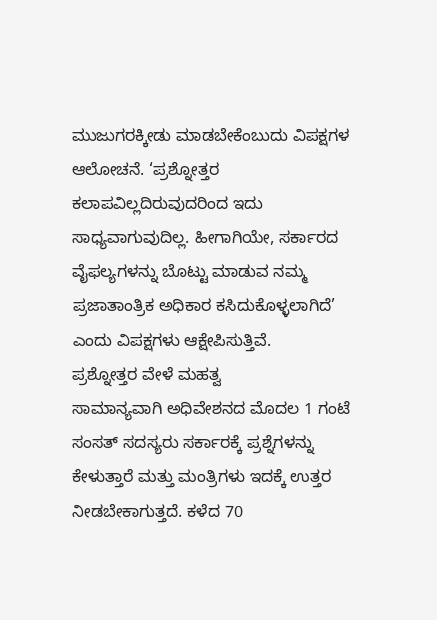ಮುಜುಗರಕ್ಕೀಡು ಮಾಡಬೇಕೆಂಬುದು ವಿಪಕ್ಷಗಳ ಆಲೋಚನೆ. ‘ಪ್ರಶ್ನೋತ್ತರ ಕಲಾಪವಿಲ್ಲದಿರುವುದರಿಂದ ಇದು ಸಾಧ್ಯವಾಗುವುದಿಲ್ಲ. ಹೀಗಾಗಿಯೇ, ಸರ್ಕಾರದ ವೈಫಲ್ಯಗಳನ್ನು ಬೊಟ್ಟು ಮಾಡುವ ನಮ್ಮ ಪ್ರಜಾತಾಂತ್ರಿಕ ಅಧಿಕಾರ ಕಸಿದುಕೊಳ್ಳಲಾಗಿದೆ’ ಎಂದು ವಿಪಕ್ಷಗಳು ಆಕ್ಷೇಪಿಸುತ್ತಿವೆ.
ಪ್ರಶ್ನೋತ್ತರ ವೇಳೆ ಮಹತ್ವ
ಸಾಮಾನ್ಯವಾಗಿ ಅಧಿವೇಶನದ ಮೊದಲ 1 ಗಂಟೆ ಸಂಸತ್ ಸದಸ್ಯರು ಸರ್ಕಾರಕ್ಕೆ ಪ್ರಶ್ನೆಗಳನ್ನು ಕೇಳುತ್ತಾರೆ ಮತ್ತು ಮಂತ್ರಿಗಳು ಇದಕ್ಕೆ ಉತ್ತರ ನೀಡಬೇಕಾಗುತ್ತದೆ. ಕಳೆದ 70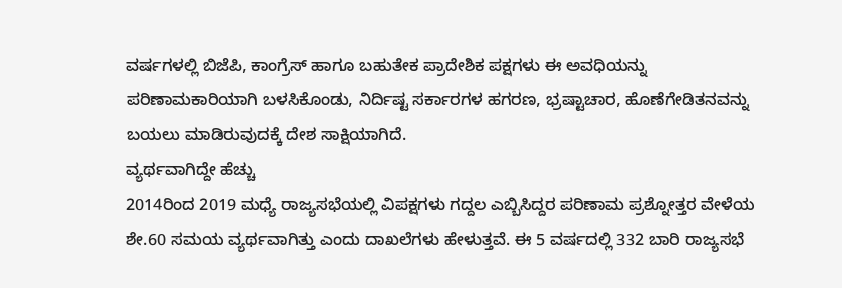ವರ್ಷಗಳಲ್ಲಿ ಬಿಜೆಪಿ, ಕಾಂಗ್ರೆಸ್ ಹಾಗೂ ಬಹುತೇಕ ಪ್ರಾದೇಶಿಕ ಪಕ್ಷಗಳು ಈ ಅವಧಿಯನ್ನು ಪರಿಣಾಮಕಾರಿಯಾಗಿ ಬಳಸಿಕೊಂಡು, ನಿರ್ದಿಷ್ಟ ಸರ್ಕಾರಗಳ ಹಗರಣ, ಭ್ರಷ್ಟಾಚಾರ, ಹೊಣೆಗೇಡಿತನವನ್ನು ಬಯಲು ಮಾಡಿರುವುದಕ್ಕೆ ದೇಶ ಸಾಕ್ಷಿಯಾಗಿದೆ.
ವ್ಯರ್ಥವಾಗಿದ್ದೇ ಹೆಚ್ಚು
2014ರಿಂದ 2019 ಮಧ್ಯೆ ರಾಜ್ಯಸಭೆಯಲ್ಲಿ ವಿಪಕ್ಷಗಳು ಗದ್ದಲ ಎಬ್ಬಿಸಿದ್ದರ ಪರಿಣಾಮ ಪ್ರಶ್ನೋತ್ತರ ವೇಳೆಯ ಶೇ.60 ಸಮಯ ವ್ಯರ್ಥವಾಗಿತ್ತು ಎಂದು ದಾಖಲೆಗಳು ಹೇಳುತ್ತವೆ. ಈ 5 ವರ್ಷದಲ್ಲಿ 332 ಬಾರಿ ರಾಜ್ಯಸಭೆ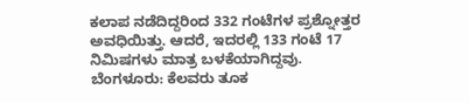ಕಲಾಪ ನಡೆದಿದ್ದರಿಂದ 332 ಗಂಟೆಗಳ ಪ್ರಶ್ನೋತ್ತರ ಅವಧಿಯಿತ್ತು. ಆದರೆ, ಇದರಲ್ಲಿ 133 ಗಂಟೆ 17 ನಿಮಿಷಗಳು ಮಾತ್ರ ಬಳಕೆಯಾಗಿದ್ದವು.
ಬೆಂಗಳೂರು: ಕೆಲವರು ತೂಕ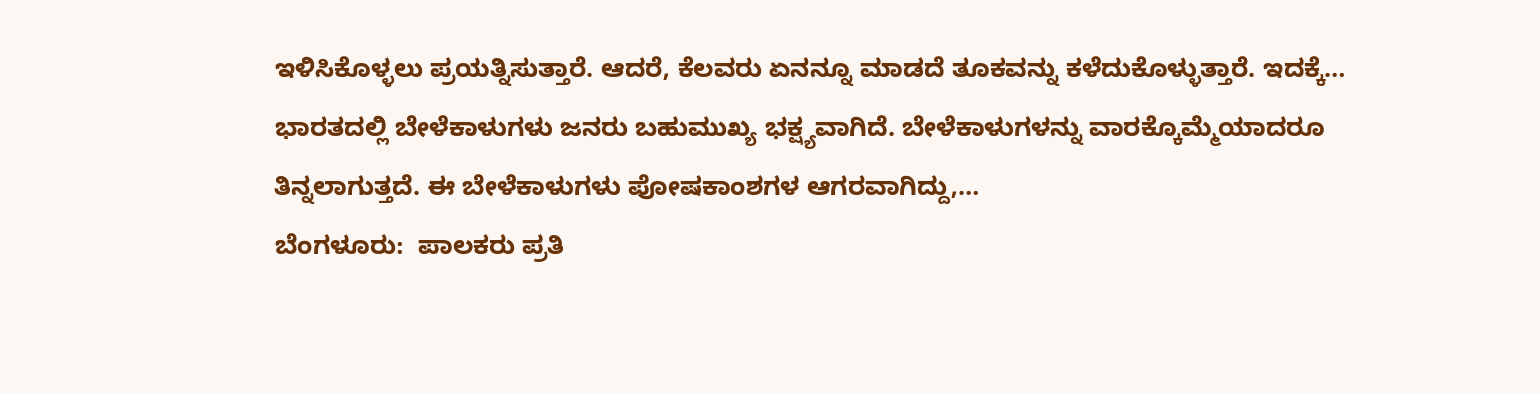ಇಳಿಸಿಕೊಳ್ಳಲು ಪ್ರಯತ್ನಿಸುತ್ತಾರೆ. ಆದರೆ, ಕೆಲವರು ಏನನ್ನೂ ಮಾಡದೆ ತೂಕವನ್ನು ಕಳೆದುಕೊಳ್ಳುತ್ತಾರೆ. ಇದಕ್ಕೆ…
ಭಾರತದಲ್ಲಿ ಬೇಳೆಕಾಳುಗಳು ಜನರು ಬಹುಮುಖ್ಯ ಭಕ್ಷ್ಯವಾಗಿದೆ. ಬೇಳೆಕಾಳುಗಳನ್ನು ವಾರಕ್ಕೊಮ್ಮೆಯಾದರೂ ತಿನ್ನಲಾಗುತ್ತದೆ. ಈ ಬೇಳೆಕಾಳುಗಳು ಪೋಷಕಾಂಶಗಳ ಆಗರವಾಗಿದ್ದು,…
ಬೆಂಗಳೂರು:  ಪಾಲಕರು ಪ್ರತಿ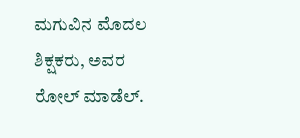ಮಗುವಿನ ಮೊದಲ ಶಿಕ್ಷಕರು, ಅವರ ರೋಲ್ ಮಾಡೆಲ್.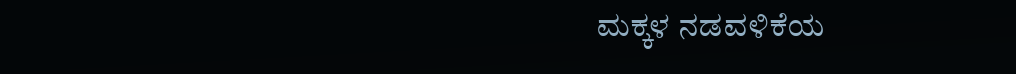ಮಕ್ಕಳ ನಡವಳಿಕೆಯ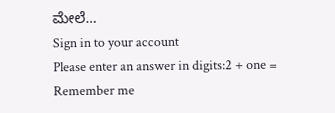ಮೇಲೆ…
Sign in to your account
Please enter an answer in digits:2 + one =
Remember me